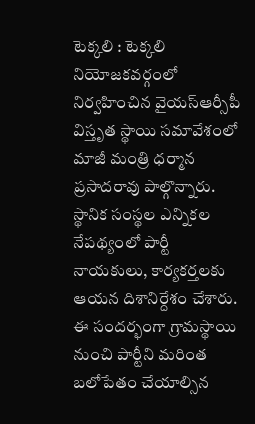టెక్కలి : టెక్కలి నియోజకవర్గంలో నిర్వహించిన వైయస్ఆర్సీపీ విస్తృత స్థాయి సమావేశంలో మాజీ మంత్రి ధర్మాన ప్రసాదరావు పాల్గొన్నారు. స్థానిక సంస్థల ఎన్నికల నేపథ్యంలో పార్టీ నాయకులు, కార్యకర్తలకు ఆయన దిశానిర్దేశం చేశారు. ఈ సందర్భంగా గ్రామస్థాయి నుంచి పార్టీని మరింత బలోపేతం చేయాల్సిన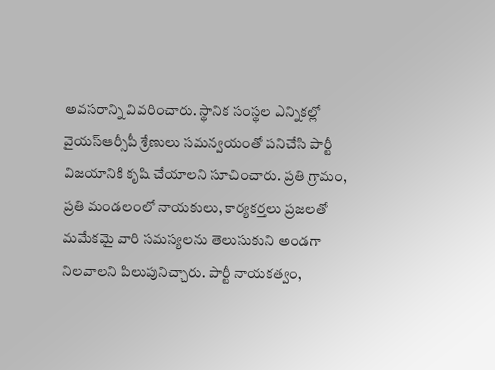అవసరాన్ని వివరించారు. స్థానిక సంస్థల ఎన్నికల్లో వైయస్ఆర్సీపీ శ్రేణులు సమన్వయంతో పనిచేసి పార్టీ విజయానికి కృషి చేయాలని సూచించారు. ప్రతి గ్రామం, ప్రతి మండలంలో నాయకులు, కార్యకర్తలు ప్రజలతో మమేకమై వారి సమస్యలను తెలుసుకుని అండగా నిలవాలని పిలుపునిచ్చారు. పార్టీ నాయకత్వం,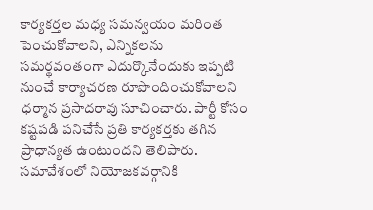కార్యకర్తల మధ్య సమన్వయం మరింత పెంచుకోవాలని, ఎన్నికలను సమర్థవంతంగా ఎదుర్కొనేందుకు ఇప్పటి నుంచే కార్యాచరణ రూపొందించుకోవాలని ధర్మాన ప్రసాదరావు సూచించారు. పార్టీ కోసం కష్టపడి పనిచేసే ప్రతి కార్యకర్తకు తగిన ప్రాధాన్యత ఉంటుందని తెలిపారు. సమావేశంలో నియోజకవర్గానికి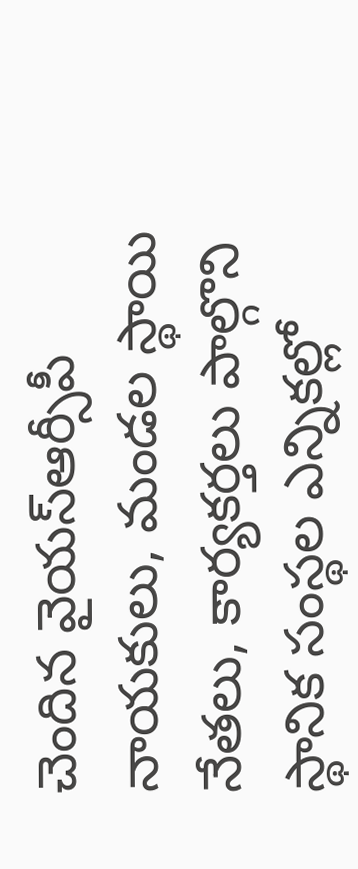చెందిన వైయస్ఆర్సీపీ నాయకులు, మండల స్థాయి నేతలు, కార్యకర్తలు పాల్గొని స్థానిక సంస్థల ఎన్నికల్లో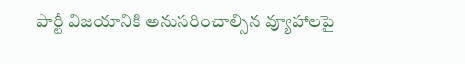పార్టీ విజయానికి అనుసరించాల్సిన వ్యూహాలపై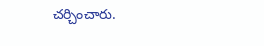చర్చించారు.